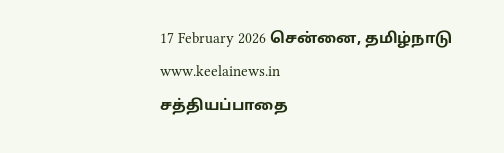17 February 2026 சென்னை, தமிழ்நாடு
www.keelainews.in
சத்தியப்பாதை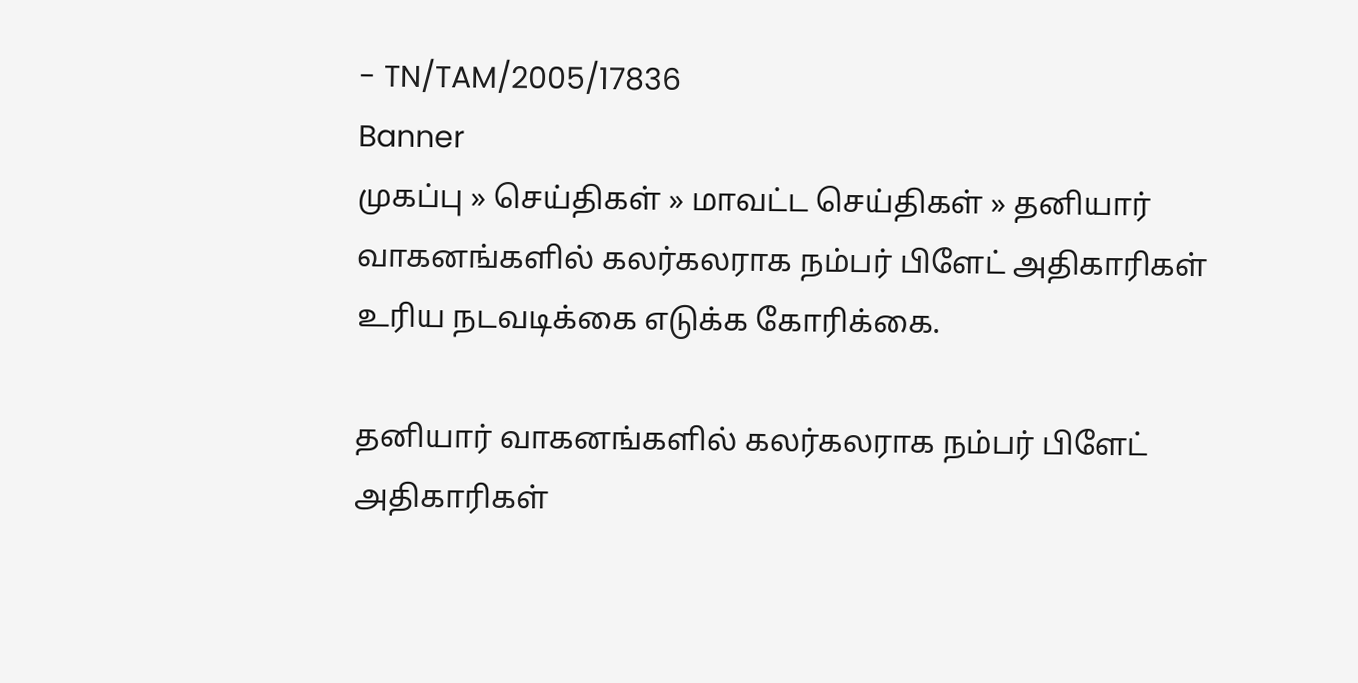- TN/TAM/2005/17836
Banner
முகப்பு » செய்திகள் » மாவட்ட செய்திகள் » தனியார் வாகனங்களில் கலர்கலராக நம்பர் பிளேட் அதிகாரிகள் உரிய நடவடிக்கை எடுக்க கோரிக்கை.

தனியார் வாகனங்களில் கலர்கலராக நம்பர் பிளேட் அதிகாரிகள்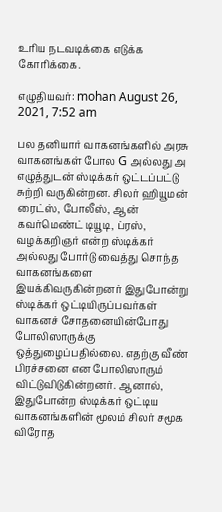உரிய நடவடிக்கை எடுக்க கோரிக்கை.

எழுதியவர்: mohan August 26, 2021, 7:52 am

பல தனியார் வாகனங்களில் அரசு வாகனங்கள் போல G அல்லது அ எழுத்துடன் ஸ்டிக்கர் ஒட்டப்பட்டு சுற்றி வருகின்றன. சிலர் ஹியூமன் ரைட்ஸ், போலீஸ், ஆன் கவர்மெண்ட் டியூடி, ப்ரஸ், வழக்கறிஞர் என்ற ஸ்டிக்கர் அல்லது போர்டு வைத்து சொந்த வாகனங்களை இயக்கிவருகின்றனர் இதுபோன்று ஸ்டிக்கர் ஒட்டியிருப்பவர்கள் வாகனச் சோதனையின்போது போலிஸாருக்கு ஒத்துழைப்பதில்லை. எதற்கு வீண் பிரச்சனை என போலிஸாரும் விட்டுவிடுகின்றனர். ஆனால், இதுபோன்ற ஸ்டிக்கர் ஒட்டிய வாகனங்களின் மூலம் சிலர் சமூக விரோத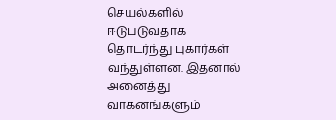செயல்களில் ஈடுபடுவதாக தொடர்ந்து புகார்கள் வந்துள்ளன. இதனால் அனைத்து வாகனங்களும்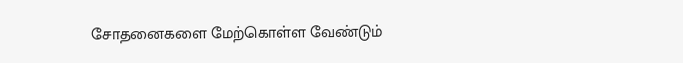சோதனைகளை மேற்கொள்ள வேண்டும்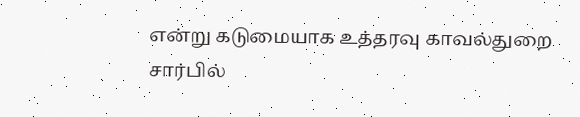என்று கடுமையாக உத்தரவு காவல்துறை சார்பில்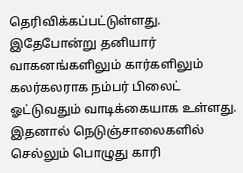தெரிவிக்கப்பட்டுள்ளது. இதேபோன்று தனியார் வாகனங்களிலும் கார்களிலும் கலர்கலராக நம்பர் பிலைட் ஓட்டுவதும் வாடிக்கையாக உள்ளது. இதனால் நெடுஞ்சாலைகளில் செல்லும் பொழுது காரி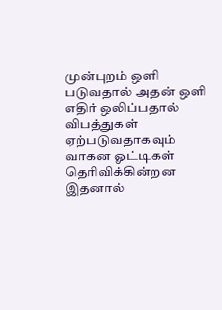முன்புறம் ஒளி படுவதால் அதன் ஒளி எதிர் ஒலிப்பதால் விபத்துகள் ஏற்படுவதாகவும் வாகன ஓட்டிகள் தெரிவிக்கின்றன இதனால்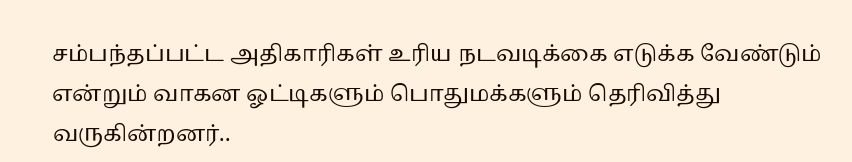சம்பந்தப்பட்ட அதிகாரிகள் உரிய நடவடிக்கை எடுக்க வேண்டும் என்றும் வாகன ஓட்டிகளும் பொதுமக்களும் தெரிவித்து வருகின்றனர்..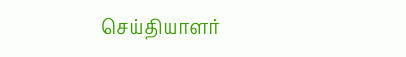செய்தியாளர்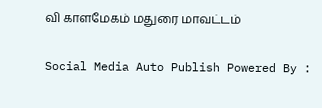வி காளமேகம் மதுரை மாவட்டம்

Social Media Auto Publish Powered By :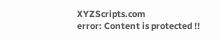XYZScripts.com
error: Content is protected !!